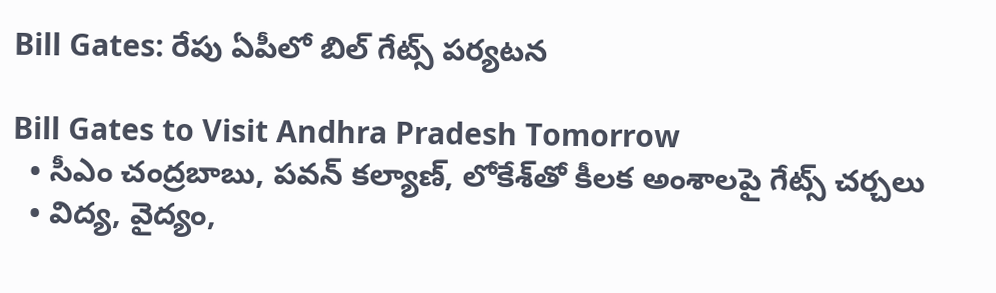Bill Gates: రేపు ఏపీలో బిల్ గేట్స్ పర్యటన

Bill Gates to Visit Andhra Pradesh Tomorrow
  • సీఎం చంద్రబాబు, పవన్ కల్యాణ్, లోకేశ్‌తో కీలక అంశాలపై గేట్స్ చర్చలు
  • విద్య, వైద్యం,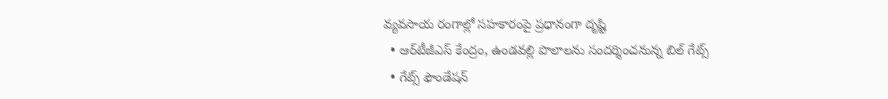వ్యవసాయ రంగాల్లో సహకారంపై ప్రధానంగా దృష్టి
  • ఆర్‌టీజీఎస్ కేంద్రం, ఉండవల్లి పొలాలను సందర్శించనున్న బిల్ గేట్స్
  • గేట్స్ ఫౌండేషన్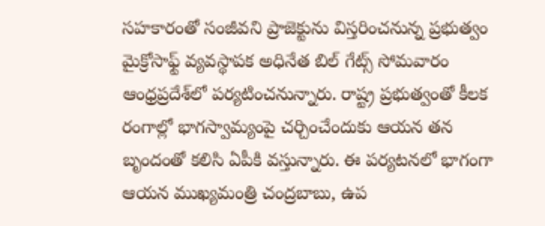సహకారంతో సంజీవని ప్రాజెక్టును విస్తరించనున్న ప్రభుత్వం
మైక్రోసాఫ్ట్ వ్యవస్థాపక అధినేత బిల్ గేట్స్ సోమవారం ఆంధ్రప్రదేశ్‌లో పర్యటించనున్నారు. రాష్ట్ర ప్రభుత్వంతో కీలక రంగాల్లో భాగస్వామ్యంపై చర్చించేందుకు ఆయన తన బృందంతో కలిసి ఏపీకి వస్తున్నారు. ఈ పర్యటనలో భాగంగా ఆయన ముఖ్యమంత్రి చంద్రబాబు, ఉప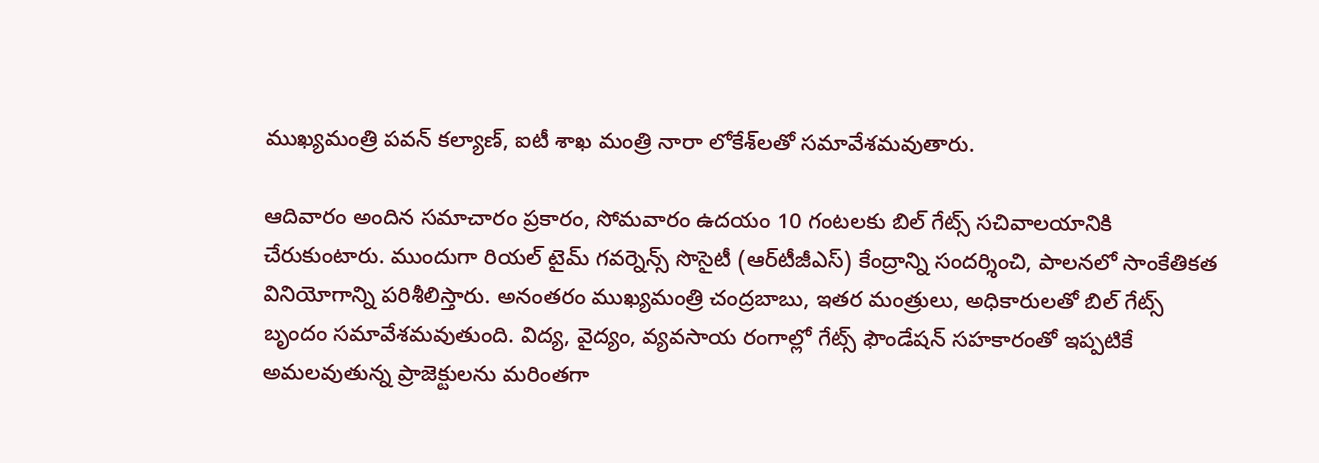ముఖ్యమంత్రి పవన్ కల్యాణ్, ఐటీ శాఖ మంత్రి నారా లోకేశ్‌లతో సమావేశమవుతారు.

ఆదివారం అందిన సమాచారం ప్రకారం, సోమవారం ఉదయం 10 గంటలకు బిల్ గేట్స్ సచివాలయానికి చేరుకుంటారు. ముందుగా రియల్ టైమ్ గవర్నెన్స్ సొసైటీ (ఆర్‌టీజీఎస్) కేంద్రాన్ని సందర్శించి, పాలనలో సాంకేతికత వినియోగాన్ని పరిశీలిస్తారు. అనంతరం ముఖ్యమంత్రి చంద్రబాబు, ఇతర మంత్రులు, అధికారులతో బిల్ గేట్స్ బృందం సమావేశమవుతుంది. విద్య, వైద్యం, వ్యవసాయ రంగాల్లో గేట్స్ ఫౌండేషన్ సహకారంతో ఇప్పటికే అమలవుతున్న ప్రాజెక్టులను మరింతగా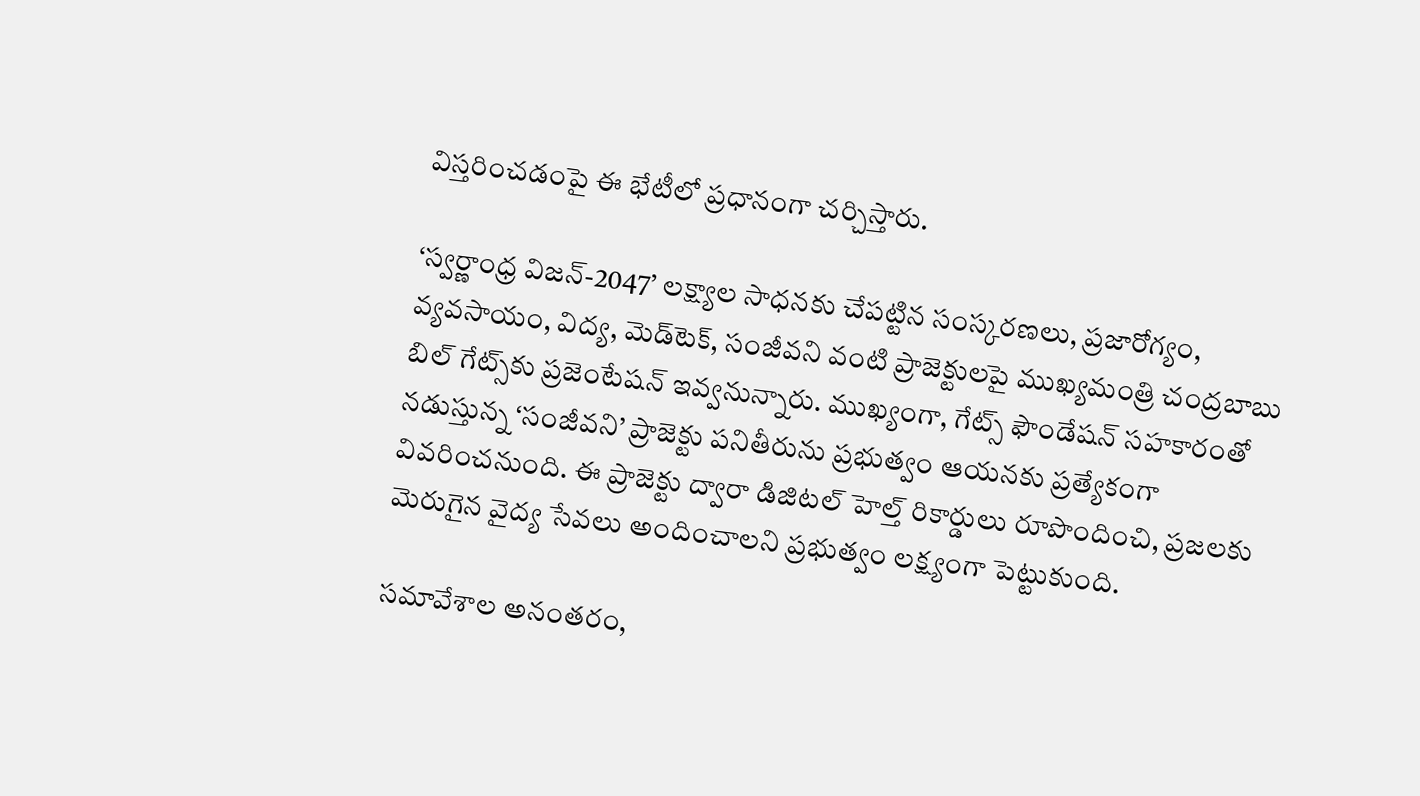విస్తరించడంపై ఈ భేటీలో ప్రధానంగా చర్చిస్తారు.

‘స్వర్ణాంధ్ర విజన్-2047’ లక్ష్యాల సాధనకు చేపట్టిన సంస్కరణలు, ప్రజారోగ్యం, వ్యవసాయం, విద్య, మెడ్‌టెక్, సంజీవని వంటి ప్రాజెక్టులపై ముఖ్యమంత్రి చంద్రబాబు బిల్ గేట్స్‌కు ప్రజెంటేషన్ ఇవ్వనున్నారు. ముఖ్యంగా, గేట్స్ ఫౌండేషన్ సహకారంతో నడుస్తున్న ‘సంజీవని’ ప్రాజెక్టు పనితీరును ప్రభుత్వం ఆయనకు ప్రత్యేకంగా వివరించనుంది. ఈ ప్రాజెక్టు ద్వారా డిజిటల్ హెల్త్ రికార్డులు రూపొందించి, ప్రజలకు మెరుగైన వైద్య సేవలు అందించాలని ప్రభుత్వం లక్ష్యంగా పెట్టుకుంది.

సమావేశాల అనంతరం,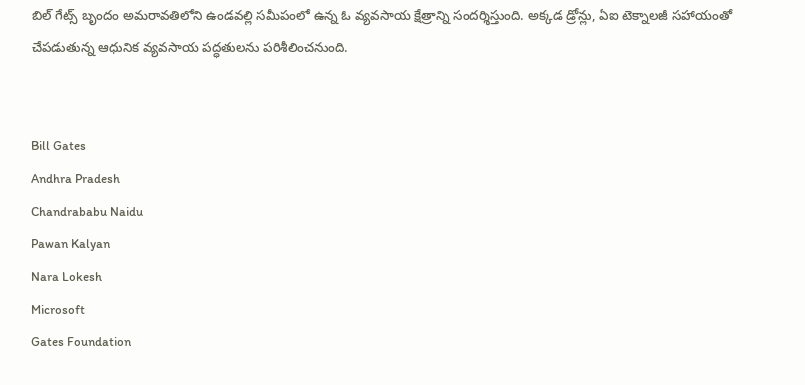బిల్ గేట్స్ బృందం అమరావతిలోని ఉండవల్లి సమీపంలో ఉన్న ఓ వ్యవసాయ క్షేత్రాన్ని సందర్శిస్తుంది. అక్కడ డ్రోన్లు, ఏఐ టెక్నాలజీ సహాయంతో చేపడుతున్న ఆధునిక వ్యవసాయ పద్ధతులను పరిశీలించనుంది.


Bill Gates
Andhra Pradesh
Chandrababu Naidu
Pawan Kalyan
Nara Lokesh
Microsoft
Gates Foundation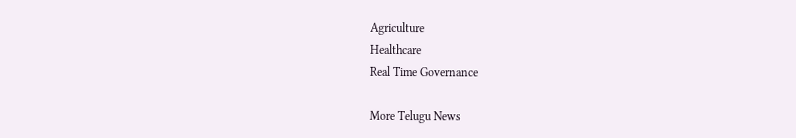Agriculture
Healthcare
Real Time Governance

More Telugu News